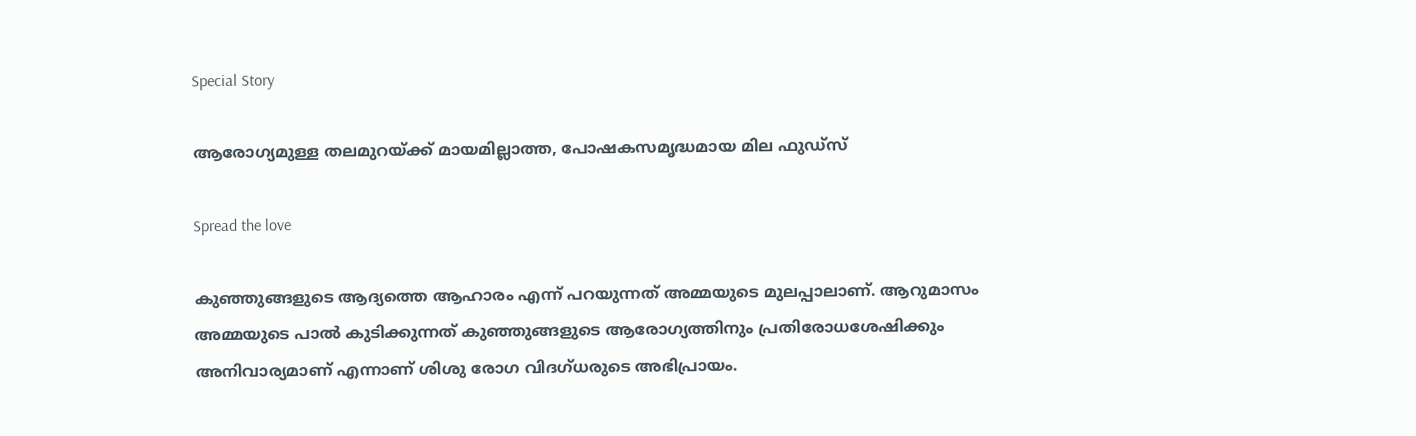Special Story

ആരോഗ്യമുള്ള തലമുറയ്ക്ക് മായമില്ലാത്ത, പോഷകസമൃദ്ധമായ മില ഫുഡ്സ്‌

Spread the love

കുഞ്ഞുങ്ങളുടെ ആദ്യത്തെ ആഹാരം എന്ന് പറയുന്നത് അമ്മയുടെ മുലപ്പാലാണ്. ആറുമാസം അമ്മയുടെ പാല്‍ കുടിക്കുന്നത് കുഞ്ഞുങ്ങളുടെ ആരോഗ്യത്തിനും പ്രതിരോധശേഷിക്കും അനിവാര്യമാണ് എന്നാണ് ശിശു രോഗ വിദഗ്ധരുടെ അഭിപ്രായം.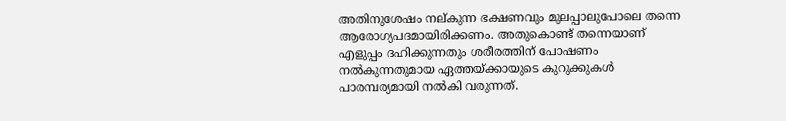അതിനുശേഷം നല്കുന്ന ഭക്ഷണവും മുലപ്പാലുപോലെ തന്നെ ആരോഗ്യപദമായിരിക്കണം. അതുകൊണ്ട് തന്നെയാണ് എളുപ്പം ദഹിക്കുന്നതും ശരീരത്തിന് പോഷണം നല്‍കുന്നതുമായ ഏത്തയ്ക്കായുടെ കുറുക്കുകള്‍ പാരമ്പര്യമായി നല്‍കി വരുന്നത്.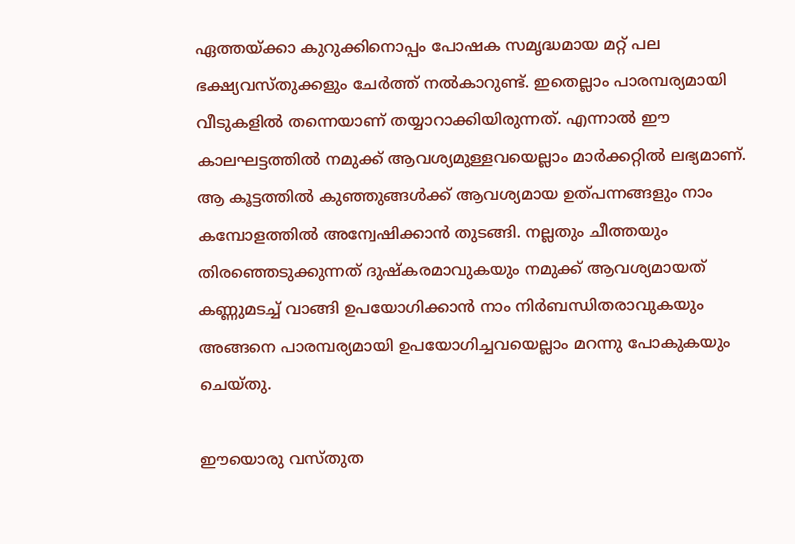ഏത്തയ്ക്കാ കുറുക്കിനൊപ്പം പോഷക സമൃദ്ധമായ മറ്റ് പല ഭക്ഷ്യവസ്തുക്കളും ചേര്‍ത്ത് നല്‍കാറുണ്ട്. ഇതെല്ലാം പാരമ്പര്യമായി വീടുകളില്‍ തന്നെയാണ് തയ്യാറാക്കിയിരുന്നത്. എന്നാല്‍ ഈ കാലഘട്ടത്തില്‍ നമുക്ക് ആവശ്യമുള്ളവയെല്ലാം മാര്‍ക്കറ്റില്‍ ലഭ്യമാണ്. ആ കൂട്ടത്തില്‍ കുഞ്ഞുങ്ങള്‍ക്ക് ആവശ്യമായ ഉത്പന്നങ്ങളും നാം കമ്പോളത്തില്‍ അന്വേഷിക്കാന്‍ തുടങ്ങി. നല്ലതും ചീത്തയും തിരഞ്ഞെടുക്കുന്നത് ദുഷ്‌കരമാവുകയും നമുക്ക് ആവശ്യമായത് കണ്ണുമടച്ച് വാങ്ങി ഉപയോഗിക്കാന്‍ നാം നിര്‍ബന്ധിതരാവുകയും അങ്ങനെ പാരമ്പര്യമായി ഉപയോഗിച്ചവയെല്ലാം മറന്നു പോകുകയും ചെയ്തു.

ഈയൊരു വസ്തുത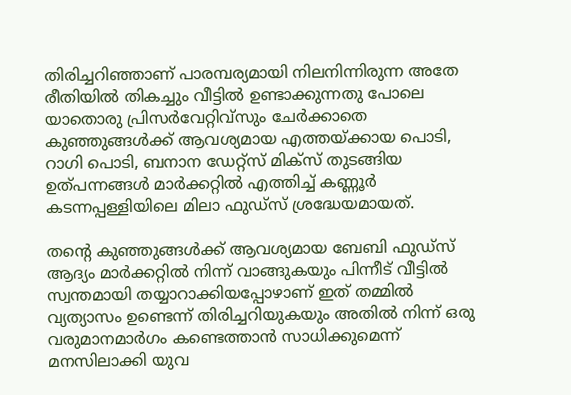തിരിച്ചറിഞ്ഞാണ് പാരമ്പര്യമായി നിലനിന്നിരുന്ന അതേ രീതിയില്‍ തികച്ചും വീട്ടില്‍ ഉണ്ടാക്കുന്നതു പോലെ യാതൊരു പ്രിസര്‍വേറ്റിവ്‌സും ചേര്‍ക്കാതെ കുഞ്ഞുങ്ങള്‍ക്ക് ആവശ്യമായ എത്തയ്ക്കായ പൊടി, റാഗി പൊടി, ബനാന ഡേറ്റ്സ് മിക്‌സ് തുടങ്ങിയ ഉത്പന്നങ്ങള്‍ മാര്‍ക്കറ്റില്‍ എത്തിച്ച് കണ്ണൂര്‍ കടന്നപ്പള്ളിയിലെ മിലാ ഫുഡ്‌സ് ശ്രദ്ധേയമായത്.

തന്റെ കുഞ്ഞുങ്ങള്‍ക്ക് ആവശ്യമായ ബേബി ഫുഡ്സ് ആദ്യം മാര്‍ക്കറ്റില്‍ നിന്ന് വാങ്ങുകയും പിന്നീട് വീട്ടില്‍ സ്വന്തമായി തയ്യാറാക്കിയപ്പോഴാണ് ഇത് തമ്മില്‍ വ്യത്യാസം ഉണ്ടെന്ന് തിരിച്ചറിയുകയും അതില്‍ നിന്ന് ഒരു വരുമാനമാര്‍ഗം കണ്ടെത്താന്‍ സാധിക്കുമെന്ന് മനസിലാക്കി യുവ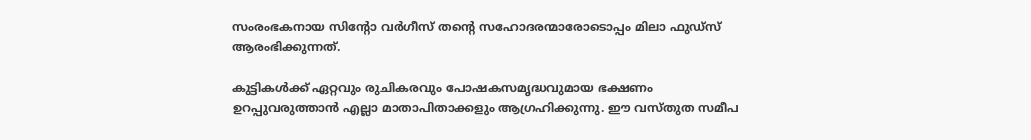സംരംഭകനായ സിന്റോ വര്‍ഗീസ് തന്റെ സഹോദരന്മാരോടൊപ്പം മിലാ ഫുഡ്‌സ് ആരംഭിക്കുന്നത്.

കുട്ടികള്‍ക്ക് ഏറ്റവും രുചികരവും പോഷകസമൃദ്ധവുമായ ഭക്ഷണം ഉറപ്പുവരുത്താന്‍ എല്ലാ മാതാപിതാക്കളും ആഗ്രഹിക്കുന്നു. ഈ വസ്തുത സമീപ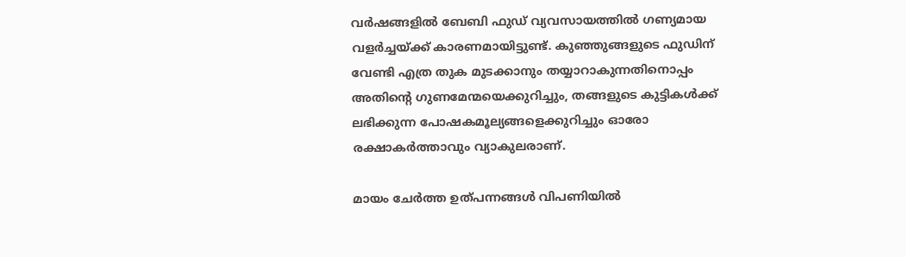വര്‍ഷങ്ങളില്‍ ബേബി ഫുഡ് വ്യവസായത്തില്‍ ഗണ്യമായ വളര്‍ച്ചയ്ക്ക് കാരണമായിട്ടുണ്ട്. കുഞ്ഞുങ്ങളുടെ ഫുഡിന് വേണ്ടി എത്ര തുക മുടക്കാനും തയ്യാറാകുന്നതിനൊപ്പം അതിന്റെ ഗുണമേന്മയെക്കുറിച്ചും, തങ്ങളുടെ കുട്ടികള്‍ക്ക് ലഭിക്കുന്ന പോഷകമൂല്യങ്ങളെക്കുറിച്ചും ഓരോ രക്ഷാകര്‍ത്താവും വ്യാകുലരാണ്.

മായം ചേര്‍ത്ത ഉത്പന്നങ്ങള്‍ വിപണിയില്‍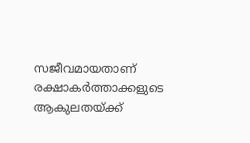സജീവമായതാണ് രക്ഷാകര്‍ത്താക്കളുടെ ആകുലതയ്ക്ക്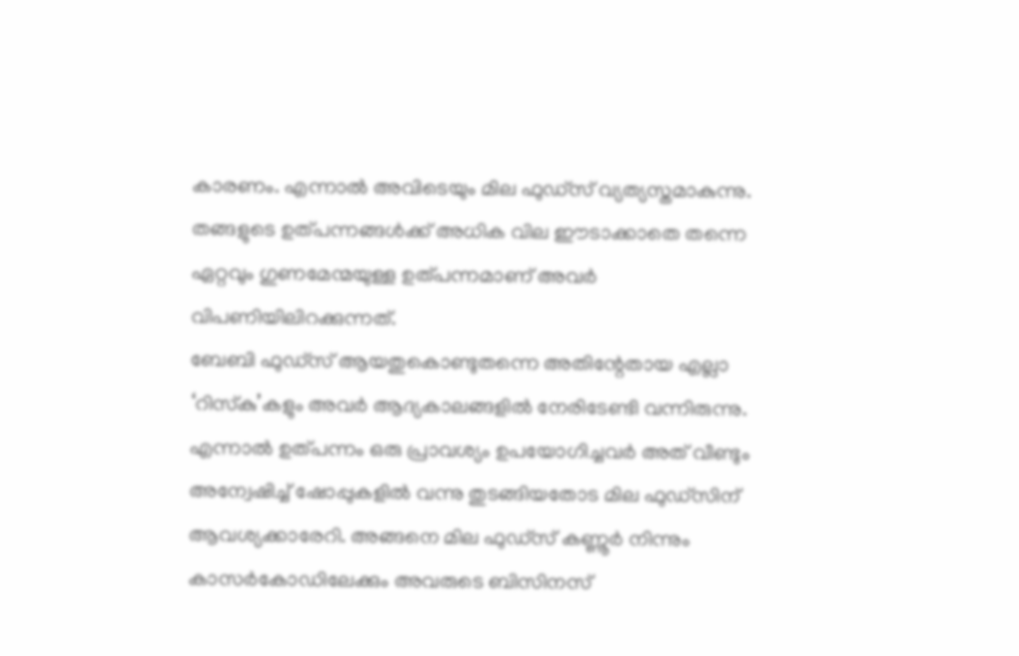കാരണം. എന്നാല്‍ അവിടെയും മില ഫുഡ്‌സ് വ്യത്യസ്തമാകുന്നു. തങ്ങളുടെ ഉത്പന്നങ്ങള്‍ക്ക് അധിക വില ഈടാക്കാതെ തന്നെ ഏറ്റവും ഗുണമേന്മയുള്ള ഉത്പന്നമാണ് അവര്‍ വിപണിയിലിറക്കുന്നത്.
ബേബി ഫുഡ്സ് ആയതുകൊണ്ടുതന്നെ അതിന്റേതായ എല്ലാ ‘റിസ്‌കു’കളും അവര്‍ ആദ്യകാലങ്ങളില്‍ നേരിടേണ്ടി വന്നിരുന്നു. എന്നാല്‍ ഉത്പന്നം ഒരു പ്രാവശ്യം ഉപയോഗിച്ചവര്‍ അത് വീണ്ടും അന്വേഷിച്ച് ഷോപ്പുകളില്‍ വന്നു തുടങ്ങിയതോട മില ഫുഡ്സിന് ആവശ്യക്കാരേറി. അങ്ങനെ മില ഫുഡ്സ് കണ്ണൂര്‍ നിന്നും കാസര്‍കോഡിലേക്കും അവരുടെ ബിസിനസ്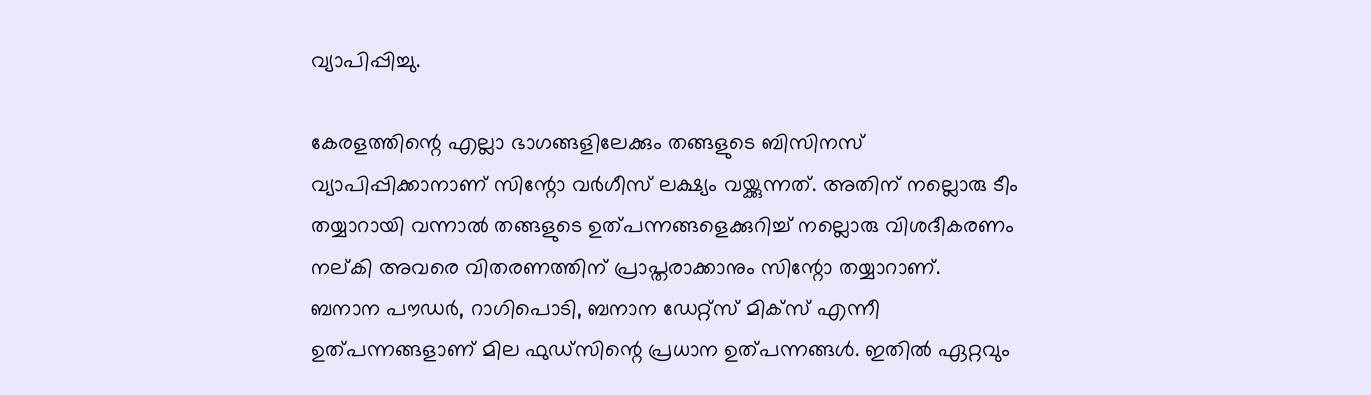വ്യാപിപ്പിച്ചു.

കേരളത്തിന്റെ എല്ലാ ഭാഗങ്ങളിലേക്കും തങ്ങളുടെ ബിസിനസ് വ്യാപിപ്പിക്കാനാണ് സിന്റോ വര്‍ഗീസ് ലക്ഷ്യം വയ്ക്കുന്നത്. അതിന് നല്ലൊരു ടീം തയ്യാറായി വന്നാല്‍ തങ്ങളുടെ ഉത്പന്നങ്ങളെക്കുറിച്ച് നല്ലൊരു വിശദീകരണം നല്കി അവരെ വിതരണത്തിന് പ്രാപ്തരാക്കാനും സിന്റോ തയ്യാറാണ്.
ബനാന പൗഡര്‍, റാഗിപൊടി, ബനാന ഡേറ്റ്സ് മിക്സ് എന്നീ ഉത്പന്നങ്ങളാണ് മില ഫുഡ്‌സിന്റെ പ്രധാന ഉത്പന്നങ്ങള്‍. ഇതില്‍ ഏറ്റവും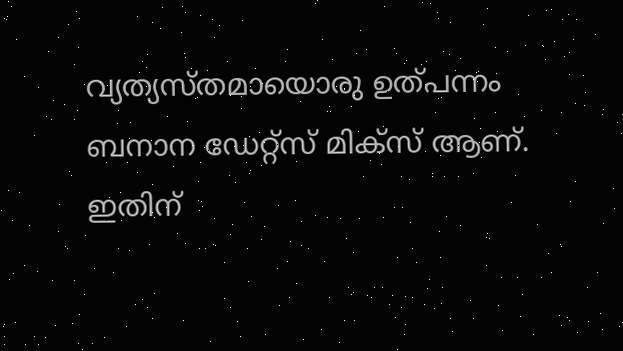വ്യത്യസ്തമായൊരു ഉത്പന്നം ബനാന ഡേറ്റ്സ് മിക്‌സ് ആണ്. ഇതിന്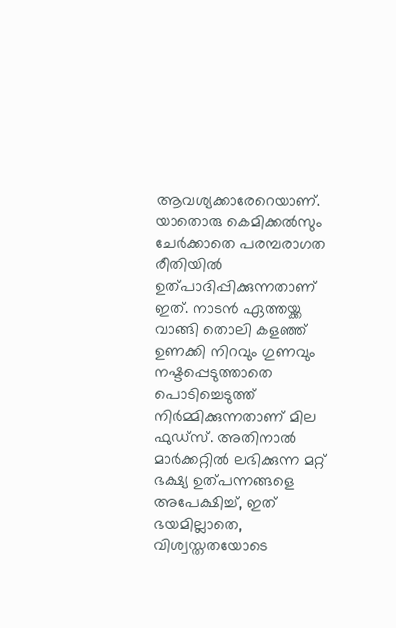ആവശ്യക്കാരേറെയാണ്. യാതൊരു കെമിക്കല്‍സും ചേര്‍ക്കാതെ പരമ്പരാഗത രീതിയില്‍ ഉത്പാദിപ്പിക്കുന്നതാണ് ഇത്. നാടന്‍ ഏത്തയ്ക്ക വാങ്ങി തൊലി കളഞ്ഞ് ഉണക്കി നിറവും ഗുണവും നഷ്ടപ്പെടുത്താതെ പൊടിച്ചെടുത്ത് നിര്‍മ്മിക്കുന്നതാണ് മില ഫുഡ്‌സ്. അതിനാല്‍ മാര്‍ക്കറ്റില്‍ ലഭിക്കുന്ന മറ്റ് ഭക്ഷ്യ ഉത്പന്നങ്ങളെ അപേക്ഷിച്ച്, ഇത് ഭയമില്ലാതെ, വിശ്വസ്തതയോടെ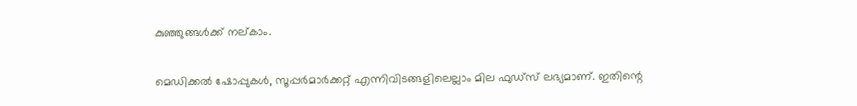കുഞ്ഞുങ്ങള്‍ക്ക് നല്കാം.

മെഡിക്കല്‍ ഷോപ്പുകള്‍, സൂപ്പര്‍മാര്‍ക്കറ്റ് എന്നിവിടങ്ങളിലെല്ലാം മില ഫുഡ്സ് ലഭ്യമാണ്. ഇതിന്റെ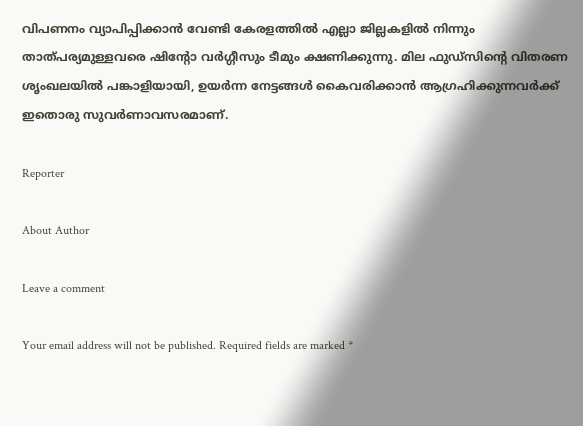വിപണനം വ്യാപിപ്പിക്കാന്‍ വേണ്ടി കേരളത്തില്‍ എല്ലാ ജില്ലകളില്‍ നിന്നും താത്പര്യമുള്ളവരെ ഷിന്റോ വര്‍ഗ്ഗീസും ടീമും ക്ഷണിക്കുന്നു. മില ഫുഡ്‌സിന്റെ വിതരണ ശൃംഖലയില്‍ പങ്കാളിയായി, ഉയര്‍ന്ന നേട്ടങ്ങള്‍ കൈവരിക്കാന്‍ ആഗ്രഹിക്കുന്നവര്‍ക്ക് ഇതൊരു സുവര്‍ണാവസരമാണ്.

Reporter

About Author

Leave a comment

Your email address will not be published. Required fields are marked *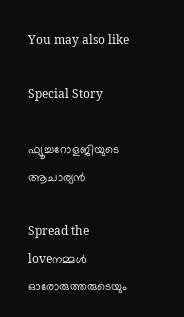You may also like

Special Story

ഫ്യൂച്ചറോളജിയുടെ ആചാര്യന്‍

Spread the loveനമ്മള്‍ ഓരോരുത്തരുടെയും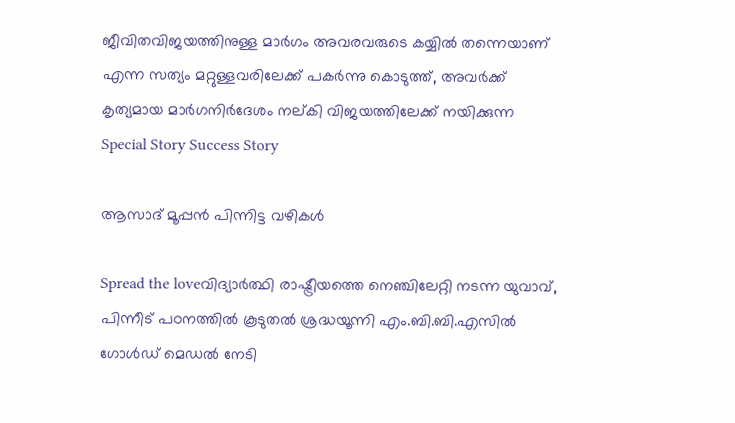ജീവിതവിജയത്തിനുള്ള മാര്‍ഗം അവരവരുടെ കയ്യില്‍ തന്നെയാണ് എന്ന സത്യം മറ്റുള്ളവരിലേക്ക് പകര്‍ന്നു കൊടുത്ത്, അവര്‍ക്ക് കൃത്യമായ മാര്‍ഗനിര്‍ദേശം നല്കി വിജയത്തിലേക്ക് നയിക്കുന്ന
Special Story Success Story

ആസാദ് മൂപ്പന്‍ പിന്നിട്ട വഴികള്‍

Spread the loveവിദ്യാര്‍ത്ഥി രാഷ്ട്രീയത്തെ നെഞ്ചിലേറ്റി നടന്ന യുവാവ്, പിന്നീട് പഠനത്തില്‍ കൂടുതല്‍ ശ്രദ്ധയൂന്നി എം.ബി.ബി.എസില്‍ ഗോള്‍ഡ് മെഡല്‍ നേടി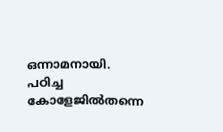ഒന്നാമനായി. പഠിച്ച കോളേജില്‍തന്നെ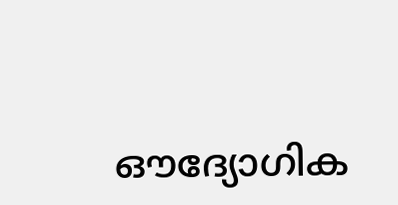ഔദ്യോഗിക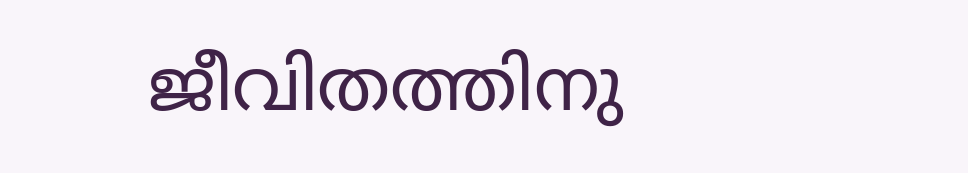ജീവിതത്തിനു